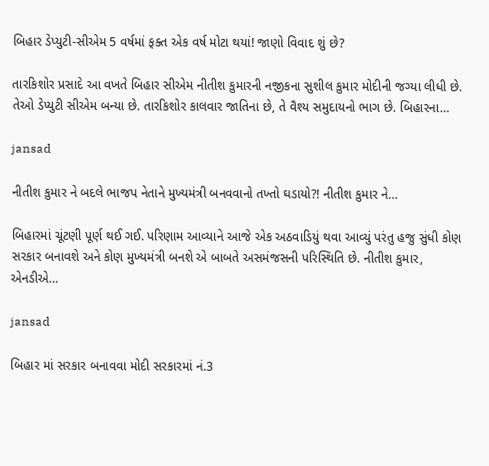બિહાર ડેપ્યુટી-સીએમ 5 વર્ષમાં ફક્ત એક વર્ષ મોટા થયાં! જાણો વિવાદ શું છે?

તારકિશોર પ્રસાદે આ વખતે બિહાર સીએમ નીતીશ કુમારની નજીકના સુશીલ કુમાર મોદીની જગ્યા લીધી છે. તેઓ ડેપ્યુટી સીએમ બન્યા છે. તારકિશોર કાલવાર જાતિના છે, તે વૈશ્ય સમુદાયનો ભાગ છે. બિહારના…

jansad

નીતીશ કુમાર ને બદલે ભાજપ નેતાને મુખ્યમંત્રી બનવવાનો તખ્તો ઘડાયો?! નીતીશ કુમાર ને…

બિહારમાં ચૂંટણી પૂર્ણ થઈ ગઈ. પરિણામ આવ્યાને આજે એક અઠવાડિયું થવા આવ્યું પરંતુ હજુ સુંધી કોણ સરકાર બનાવશે અને કોણ મુખ્યમંત્રી બનશે એ બાબતે અસમંજસની પરિસ્થિતિ છે. નીતીશ કુમાર, એનડીએ…

jansad

બિહાર માં સરકાર બનાવવા મોદી સરકારમાં નં.3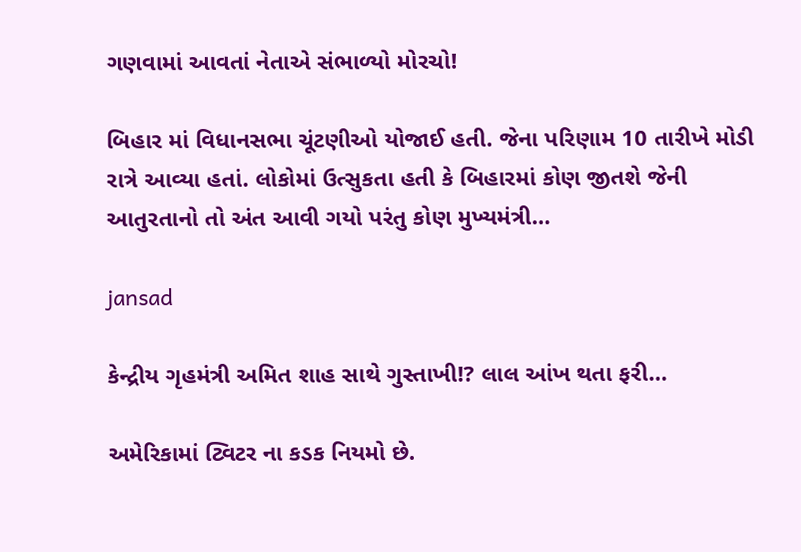ગણવામાં આવતાં નેતાએ સંભાળ્યો મોરચો!

બિહાર માં વિધાનસભા ચૂંટણીઓ યોજાઈ હતી. જેના પરિણામ 10 તારીખે મોડી રાત્રે આવ્યા હતાં. લોકોમાં ઉત્સુકતા હતી કે બિહારમાં કોણ જીતશે જેની આતુરતાનો તો અંત આવી ગયો પરંતુ કોણ મુખ્યમંત્રી…

jansad

કેન્દ્રીય ગૃહમંત્રી અમિત શાહ સાથે ગુસ્તાખી!? લાલ આંખ થતા ફરી…

અમેરિકામાં ટ્વિટર ના કડક નિયમો છે.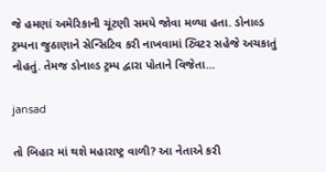જે હમણાં અમેરિકાની ચૂંટણી સમયે જોવા મળ્યા હતા. ડોનાલ્ડ ટ્રમ્પના જુઠાણાને સેન્સિટિવ કરી નાખવામાં ટ્વિટર સહેજે અચકાતું નોહતું. તેમજ ડોનાલ્ડ ટ્રમ્પ દ્વારા પોતાને વિજેતા…

jansad

તો બિહાર માં થશે મહારાષ્ટ્ર વાળી? આ નેતાએ કરી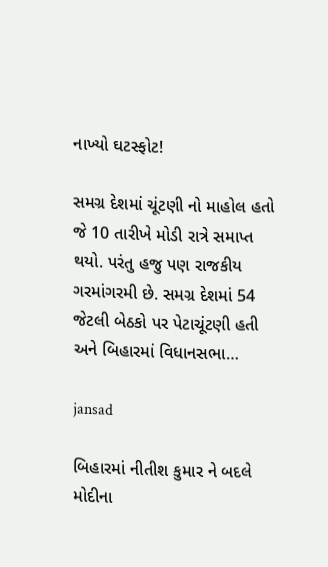નાખ્યો ઘટસ્ફોટ!

સમગ્ર દેશમાં ચૂંટણી નો માહોલ હતો જે 10 તારીખે મોડી રાત્રે સમાપ્ત થયો. પરંતુ હજુ પણ રાજકીય ગરમાંગરમી છે. સમગ્ર દેશમાં 54 જેટલી બેઠકો પર પેટાચૂંટણી હતી અને બિહારમાં વિધાનસભા…

jansad

બિહારમાં નીતીશ કુમાર ને બદલે મોદીના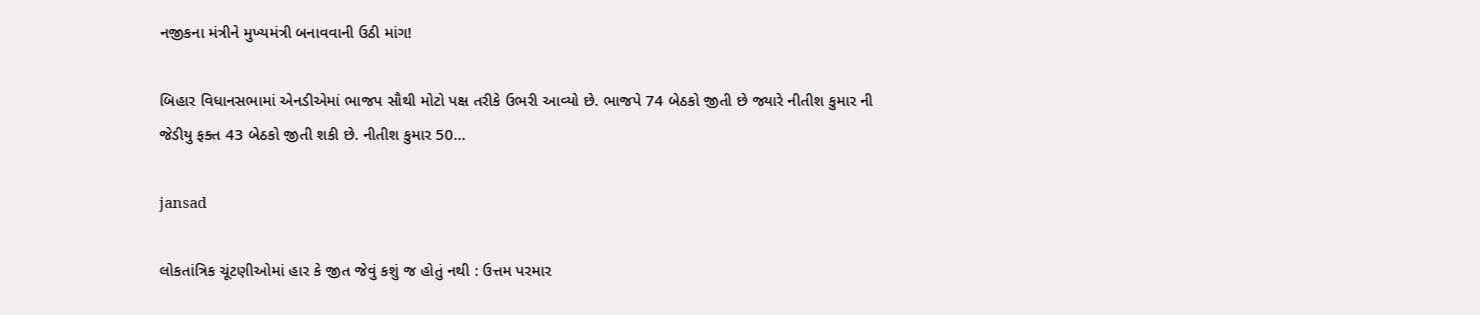નજીકના મંત્રીને મુખ્યમંત્રી બનાવવાની ઉઠી માંગ!

બિહાર વિધાનસભામાં એનડીએમાં ભાજપ સૌથી મોટો પક્ષ તરીકે ઉભરી આવ્યો છે. ભાજપે 74 બેઠકો જીતી છે જ્યારે નીતીશ કુમાર ની જેડીયુ ફક્ત 43 બેઠકો જીતી શકી છે. નીતીશ કુમાર 50…

jansad

લોકતાંત્રિક ચૂંટણીઓમાં હાર કે જીત જેવું કશું જ હોતું નથી : ઉત્તમ પરમાર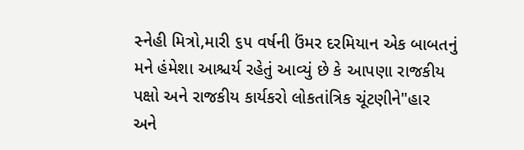સ્નેહી મિત્રો,મારી ૬૫ વર્ષની ઉંમર દરમિયાન એક બાબતનું મને હંમેશા આશ્ચર્ય રહેતું આવ્યું છે કે આપણા રાજકીય પક્ષો અને રાજકીય કાર્યકરો લોકતાંત્રિક ચૂંટણીને"હાર અને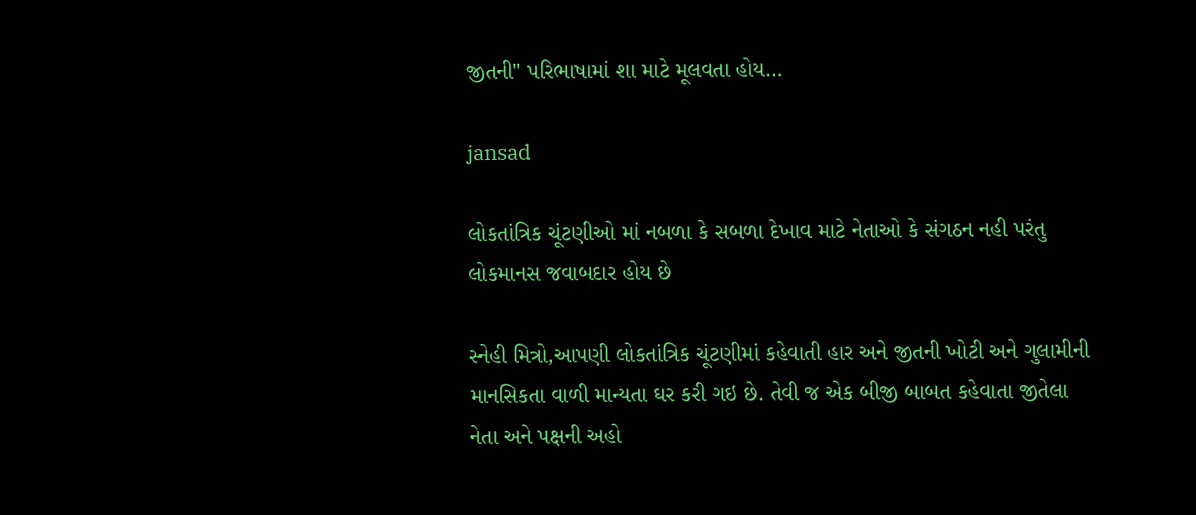જીતની" પરિભાષામાં શા માટે મૂલવતા હોય…

jansad

લોકતાંત્રિક ચૂંટણીઓ માં નબળા કે સબળા દેખાવ માટે નેતાઓ કે સંગઠન નહી પરંતુ લોકમાનસ જવાબદાર હોય છે

સ્નેહી મિત્રો,આપણી લોકતાંત્રિક ચૂંટણીમાં કહેવાતી હાર અને જીતની ખોટી અને ગુલામીની માનસિકતા વાળી માન્યતા ઘર કરી ગઇ છે. તેવી જ એક બીજી બાબત કહેવાતા જીતેલા નેતા અને પક્ષની અહો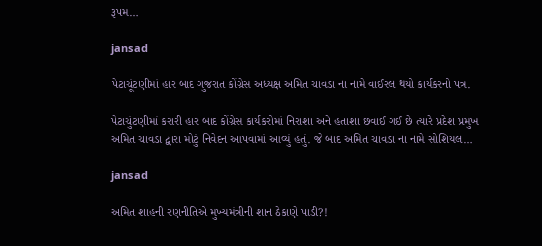રૂપમ…

jansad

પેટાચૂંટણીમાં હાર બાદ ગુજરાત કોંગ્રેસ અધ્યક્ષ અમિત ચાવડા ના નામે વાઈરલ થયો કાર્યકરનો પત્ર.

પેટાચુંટણીમાં કરારી હાર બાદ કોંગ્રેસ કાર્યકરોમાં નિરાશા અને હતાશા છવાઈ ગઈ છે ત્યારે પ્રદેશ પ્રમુખ અમિત ચાવડા દ્વારા મોટું નિવેદન આપવામાં આવ્યું હતું. જે બાદ અમિત ચાવડા ના નામે સોશિયલ…

jansad

અમિત શાહની રણનીતિએ મુખ્યમંત્રીની શાન ઠેકાણે પાડી?!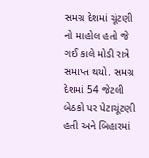સમગ્ર દેશમાં ચૂંટણી નો માહોલ હતો જે ગઈ કાલે મોડી રાત્રે સમાપ્ત થયો. સમગ્ર દેશમાં 54 જેટલી બેઠકો પર પેટાચૂંટણી હતી અને બિહારમાં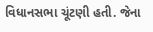વિધાનસભા ચૂંટણી હતી. જેના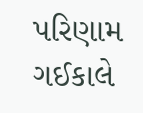પરિણામ ગઈકાલે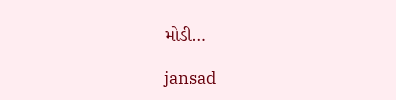મોડી…

jansad